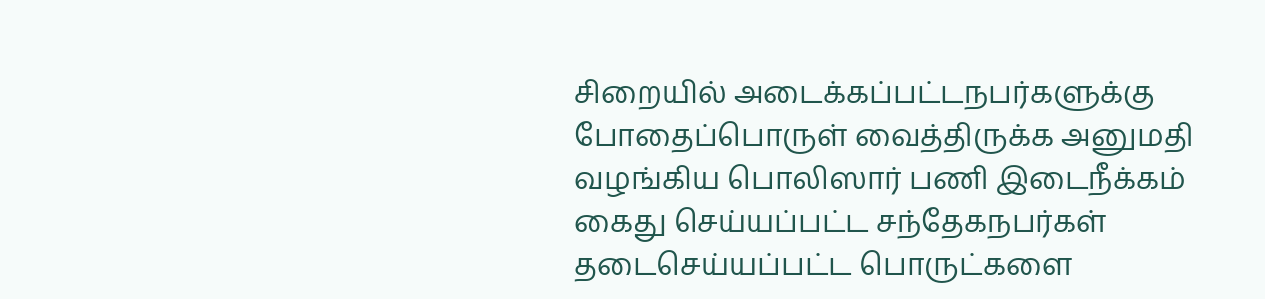சிறையில் அடைக்கப்பட்டநபர்களுக்கு போதைப்பொருள் வைத்திருக்க அனுமதி வழங்கிய பொலிஸார் பணி இடைநீக்கம்
கைது செய்யப்பட்ட சந்தேகநபர்கள் தடைசெய்யப்பட்ட பொருட்களை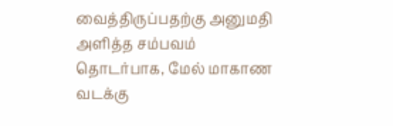வைத்திருப்பதற்கு அனுமதி அளித்த சம்பவம் தொடர்பாக, மேல் மாகாண வடக்கு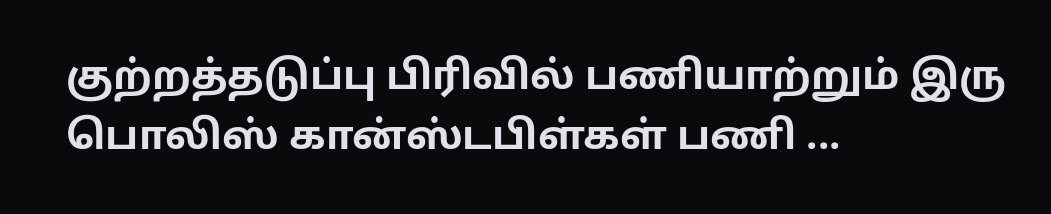குற்றத்தடுப்பு பிரிவில் பணியாற்றும் இரு பொலிஸ் கான்ஸ்டபிள்கள் பணி ...